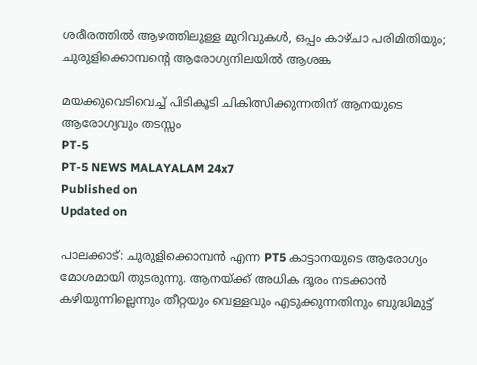ശരീരത്തില്‍ ആഴത്തിലുള്ള മുറിവുകള്‍, ഒപ്പം കാഴ്ചാ പരിമിതിയും; ചുരുളിക്കൊമ്പന്റെ ആരോഗ്യനിലയില്‍ ആശങ്ക

മയക്കുവെടിവെച്ച് പിടികൂടി ചികിത്സിക്കുന്നതിന് ആനയുടെ ആരോഗ്യവും തടസ്സം
PT-5
PT-5 NEWS MALAYALAM 24x7
Published on
Updated on

പാലക്കാട്: ചുരുളിക്കൊമ്പന്‍ എന്ന PT5 കാട്ടാനയുടെ ആരോഗ്യം മോശമായി തുടരുന്നു. ആനയ്ക്ക് അധിക ദൂരം നടക്കാന്‍ കഴിയുന്നില്ലെന്നും തീറ്റയും വെള്ളവും എടുക്കുന്നതിനും ബുദ്ധിമുട്ട്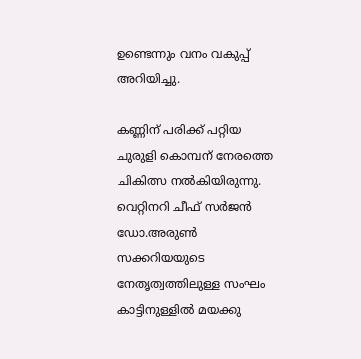ഉണ്ടെന്നും വനം വകുപ്പ് അറിയിച്ചു.

കണ്ണിന് പരിക്ക് പറ്റിയ ചുരുളി കൊമ്പന് നേരത്തെ ചികിത്സ നല്‍കിയിരുന്നു. വെറ്റിനറി ചീഫ് സര്‍ജന്‍ ഡോ.അരുണ്‍ സക്കറിയയുടെ നേതൃത്വത്തിലുള്ള സംഘം കാട്ടിനുള്ളില്‍ മയക്കു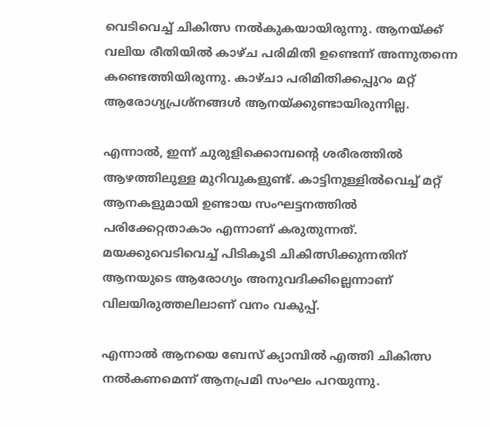വെടിവെച്ച് ചികിത്സ നല്‍കുകയായിരുന്നു. ആനയ്ക്ക് വലിയ രീതിയില്‍ കാഴ്ച പരിമിതി ഉണ്ടെന്ന് അന്നുതന്നെ കണ്ടെത്തിയിരുന്നു. കാഴ്ചാ പരിമിതിക്കപ്പുറം മറ്റ് ആരോഗ്യപ്രശ്‌നങ്ങള്‍ ആനയ്ക്കുണ്ടായിരുന്നില്ല.

എന്നാല്‍, ഇന്ന് ചുരുളിക്കൊമ്പന്റെ ശരീരത്തില്‍ ആഴത്തിലുള്ള മുറിവുകളുണ്ട്. കാട്ടിനുള്ളില്‍വെച്ച് മറ്റ് ആനകളുമായി ഉണ്ടായ സംഘട്ടനത്തില്‍ പരിക്കേറ്റതാകാം എന്നാണ് കരുതുന്നത്. മയക്കുവെടിവെച്ച് പിടികൂടി ചികിത്സിക്കുന്നതിന് ആനയുടെ ആരോഗ്യം അനുവദിക്കില്ലെന്നാണ് വിലയിരുത്തലിലാണ് വനം വകുപ്പ്.

എന്നാല്‍ ആനയെ ബേസ് ക്യാമ്പില്‍ എത്തി ചികിത്സ നല്‍കണമെന്ന് ആനപ്രമി സംഘം പറയുന്നു.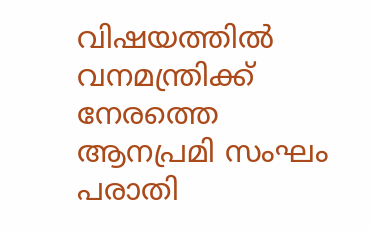വിഷയത്തില്‍ വനമന്ത്രിക്ക് നേരത്തെ ആനപ്രമി സംഘം പരാതി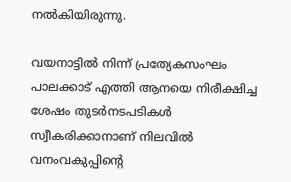നല്‍കിയിരുന്നു.

വയനാട്ടില്‍ നിന്ന് പ്രത്യേകസംഘം പാലക്കാട് എത്തി ആനയെ നിരീക്ഷിച്ച ശേഷം തുടര്‍നടപടികള്‍ സ്വീകരിക്കാനാണ് നിലവില്‍ വനംവകുപ്പിന്റെ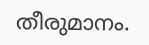തീരുമാനം.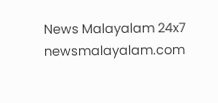News Malayalam 24x7
newsmalayalam.com